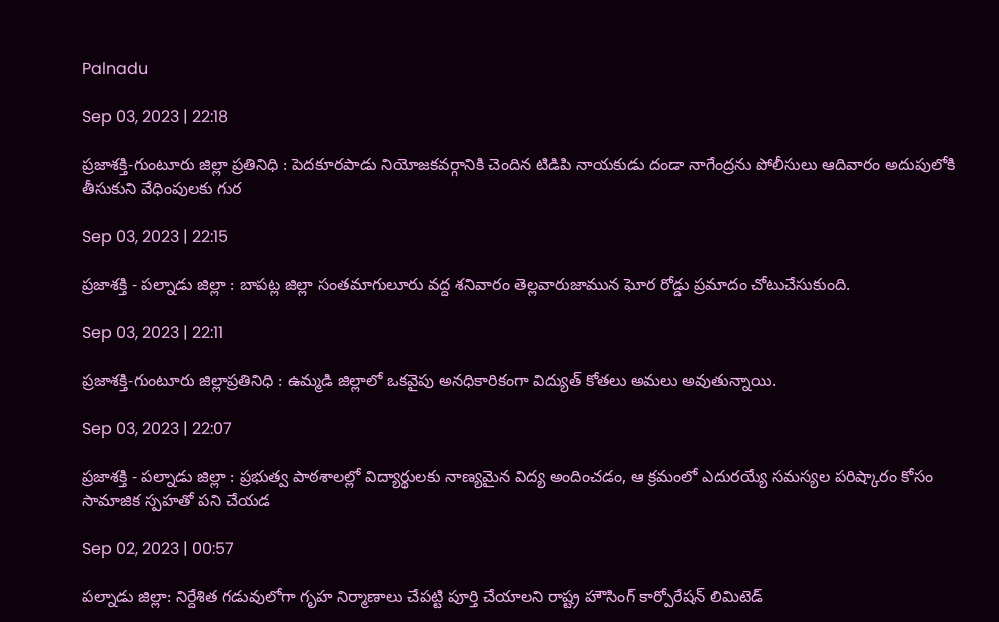Palnadu

Sep 03, 2023 | 22:18

ప్రజాశక్తి-గుంటూరు జిల్లా ప్రతినిధి : పెదకూరపాడు నియోజకవర్గానికి చెందిన టిడిపి నాయకుడు దండా నాగేంద్రను పోలీసులు ఆదివారం అదుపులోకి తీసుకుని వేధింపులకు గుర

Sep 03, 2023 | 22:15

ప్రజాశక్తి - పల్నాడు జిల్లా : బాపట్ల జిల్లా సంతమాగులూరు వద్ద శనివారం తెల్లవారుజామున ఘోర రోడ్డు ప్రమాదం చోటుచేసుకుంది.

Sep 03, 2023 | 22:11

ప్రజాశక్తి-గుంటూరు జిల్లాప్రతినిధి : ఉమ్మడి జిల్లాలో ఒకవైపు అనధికారికంగా విద్యుత్‌ కోతలు అమలు అవుతున్నాయి.

Sep 03, 2023 | 22:07

ప్రజాశక్తి - పల్నాడు జిల్లా : ప్రభుత్వ పాఠశాలల్లో విద్యార్థులకు నాణ్యమైన విద్య అందించడం, ఆ క్రమంలో ఎదురయ్యే సమస్యల పరిష్కారం కోసం సామాజిక స్పహతో పని చేయడ

Sep 02, 2023 | 00:57

పల్నాడు జిల్లా: నిర్దేశిత గడువులోగా గృహ నిర్మాణాలు చేపట్టి పూర్తి చేయాలని రాష్ట్ర హౌసింగ్‌ కార్పోరేషన్‌ లిమిటెడ్‌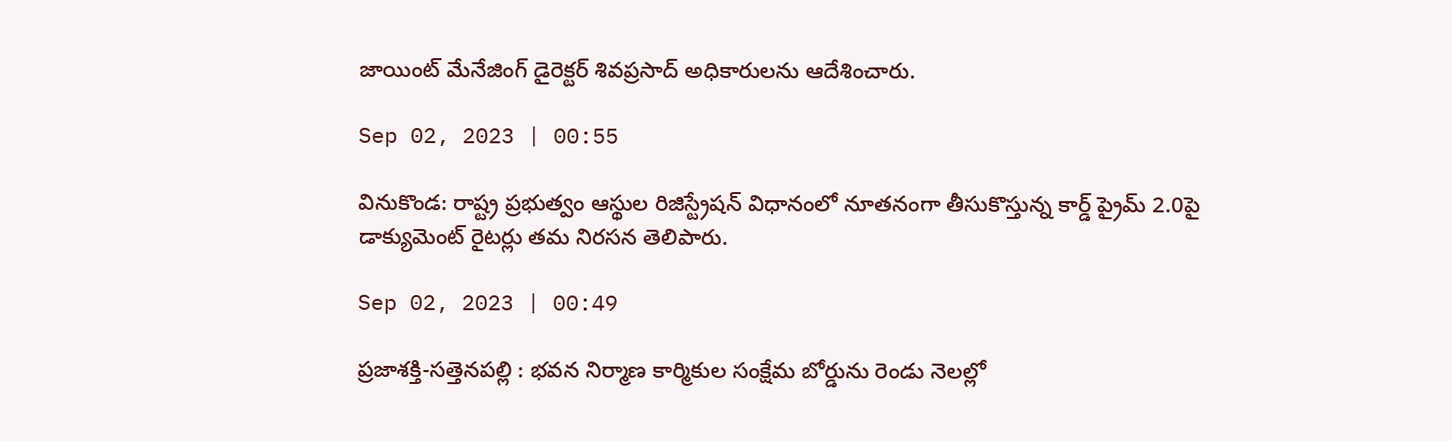జాయింట్‌ మేనేజింగ్‌ డైరెక్టర్‌ శివప్రసాద్‌ అధికారులను ఆదేశించారు.

Sep 02, 2023 | 00:55

వినుకొండ: రాష్ట్ర ప్రభుత్వం ఆస్థుల రిజిస్ట్రేషన్‌ విధానంలో నూతనంగా తీసుకొస్తున్న కార్డ్‌ ప్రైమ్‌ 2.0పై డాక్యుమెంట్‌ రైటర్లు తమ నిరసన తెలిపారు.

Sep 02, 2023 | 00:49

ప్రజాశక్తి-సత్తెనపల్లి : భవన నిర్మాణ కార్మికుల సంక్షేమ బోర్డును రెండు నెలల్లో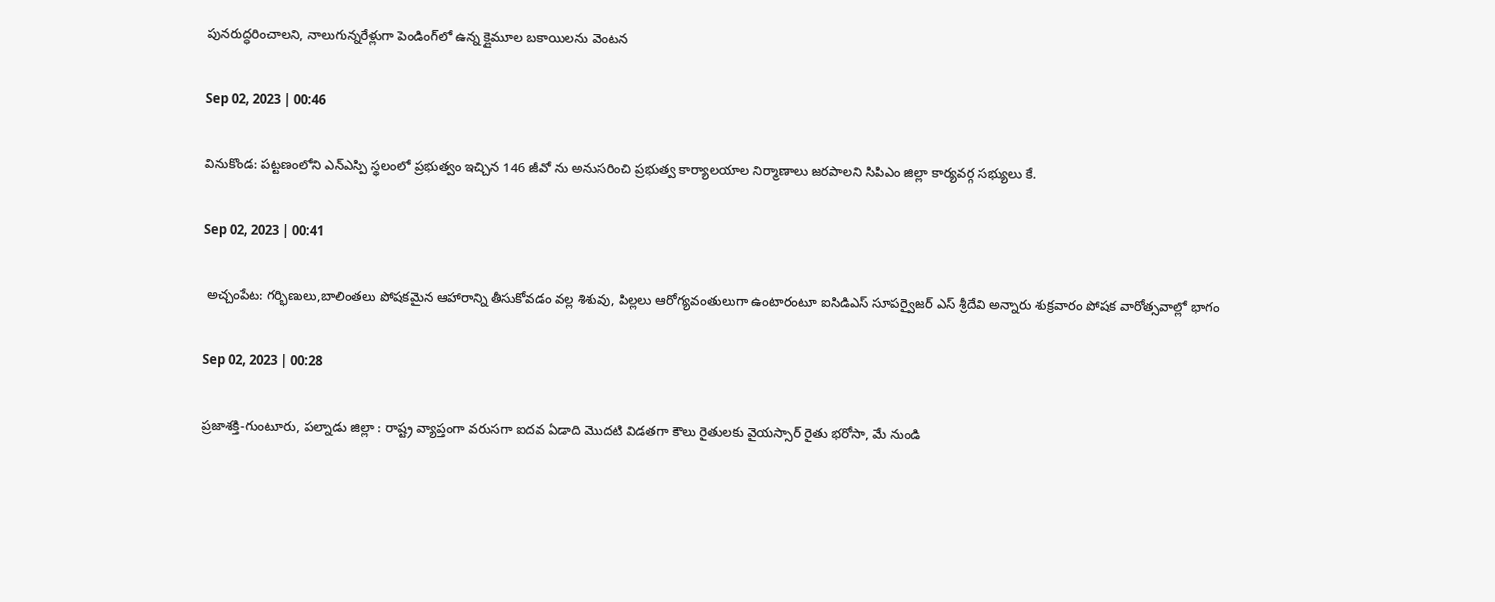పునరుద్ధరించాలని, నాలుగున్నరేళ్లుగా పెండింగ్‌లో ఉన్న క్లైమూల బకాయిలను వెంటన

Sep 02, 2023 | 00:46

వినుకొండ: పట్టణంలోని ఎన్‌ఎస్పి స్థలంలో ప్రభుత్వం ఇచ్చిన 146 జీవో ను అనుసరించి ప్రభుత్వ కార్యాలయాల నిర్మాణాలు జరపాలని సిపిఎం జిల్లా కార్యవర్గ సభ్యులు కే.

Sep 02, 2023 | 00:41

 అచ్చంపేట: గర్భిణులు,బాలింతలు పోషకమైన ఆహారాన్ని తీసుకోవడం వల్ల శిశువు, పిల్లలు ఆరోగ్యవంతులుగా ఉంటారంటూ ఐసిడిఎస్‌ సూపర్వైజర్‌ ఎస్‌ శ్రీదేవి అన్నారు శుక్రవారం పోషక వారోత్సవాల్లో భాగం

Sep 02, 2023 | 00:28

ప్రజాశక్తి-గుంటూరు, పల్నాడు జిల్లా : రాష్ట్ర వ్యాప్తంగా వరుసగా ఐదవ ఏడాది మొదటి విడతగా కౌలు రైతులకు వైయస్సార్‌ రైతు భరోసా, మే నుండి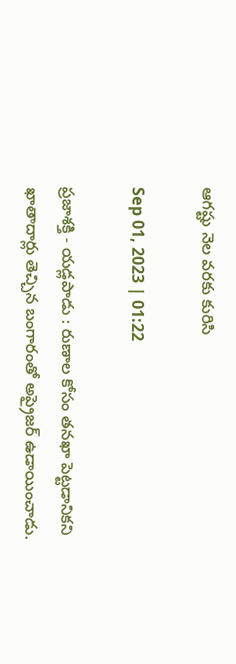ఆగష్టు నెల వరకు కురిసి

Sep 01, 2023 | 01:22

ప్రజాశక్తి - యడ్లపాడు : రుణాల కోసం తనఖా పెట్టడానికని ఖాతాదార్లు తెచ్చిన బంగారంతో అప్రైజర్‌ ఉడాయించాడు.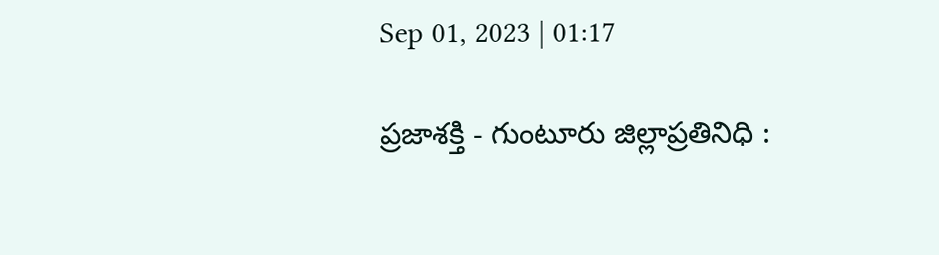Sep 01, 2023 | 01:17

ప్రజాశక్తి - గుంటూరు జిల్లాప్రతినిధి :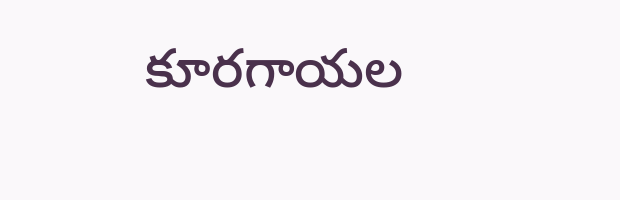కూరగాయల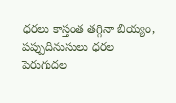ధరలు కాస్తంత తగ్గినా బియ్యం, పప్పుదినుసులు ధరల పెరుగుదల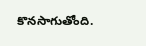కొనసాగుతోంది.